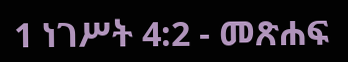1 ነገሥት 4:2 - መጽሐፍ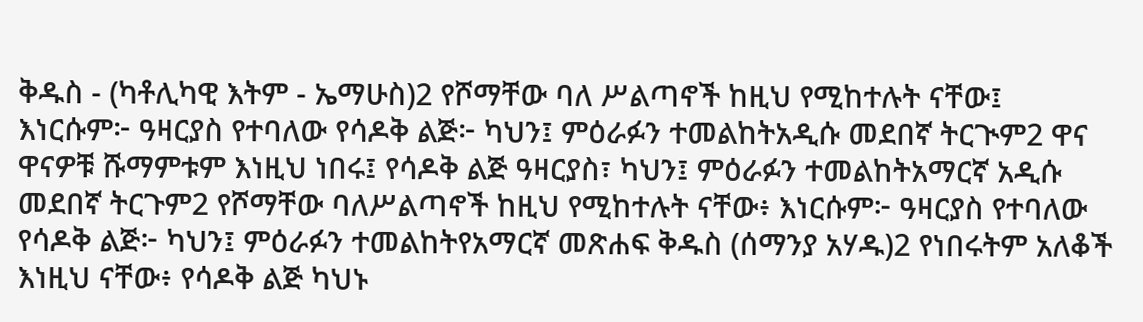ቅዱስ - (ካቶሊካዊ እትም - ኤማሁስ)2 የሾማቸው ባለ ሥልጣኖች ከዚህ የሚከተሉት ናቸው፤ እነርሱም፦ ዓዛርያስ የተባለው የሳዶቅ ልጅ፦ ካህን፤ ምዕራፉን ተመልከትአዲሱ መደበኛ ትርጒም2 ዋና ዋናዎቹ ሹማምቱም እነዚህ ነበሩ፤ የሳዶቅ ልጅ ዓዛርያስ፣ ካህን፤ ምዕራፉን ተመልከትአማርኛ አዲሱ መደበኛ ትርጉም2 የሾማቸው ባለሥልጣኖች ከዚህ የሚከተሉት ናቸው፥ እነርሱም፦ ዓዛርያስ የተባለው የሳዶቅ ልጅ፦ ካህን፤ ምዕራፉን ተመልከትየአማርኛ መጽሐፍ ቅዱስ (ሰማንያ አሃዱ)2 የነበሩትም አለቆች እነዚህ ናቸው፥ የሳዶቅ ልጅ ካህኑ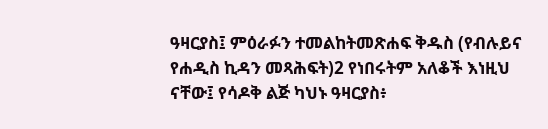ዓዛርያስ፤ ምዕራፉን ተመልከትመጽሐፍ ቅዱስ (የብሉይና የሐዲስ ኪዳን መጻሕፍት)2 የነበሩትም አለቆች እነዚህ ናቸው፤ የሳዶቅ ልጅ ካህኑ ዓዛርያስ፥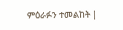ምዕራፉን ተመልከት |